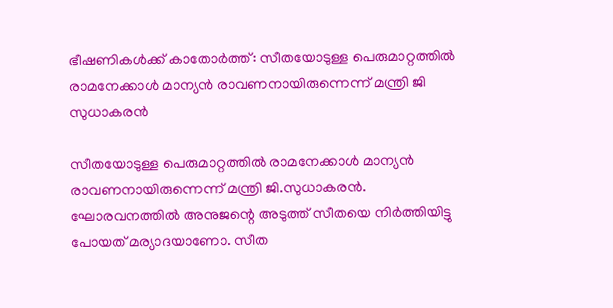ഭീഷണികള്‍ക്ക് കാതോര്‍ത്ത്: സീതയോടുള്ള പെരുമാറ്റത്തില്‍ രാമനേക്കാള്‍ മാന്യന്‍ രാവണനായിരുന്നെന്ന് മന്ത്രി ജി സുധാകരന്‍

സീതയോടുള്ള പെരുമാറ്റത്തില്‍ രാമനേക്കാള്‍ മാന്യന്‍ രാവണനായിരുന്നെന്ന് മന്ത്രി ജി.സുധാകരന്‍. ഘോരവനത്തില്‍ അനുജന്റെ അടുത്ത് സീതയെ നിര്‍ത്തിയിട്ടു പോയത് മര്യാദയാണോ. സീത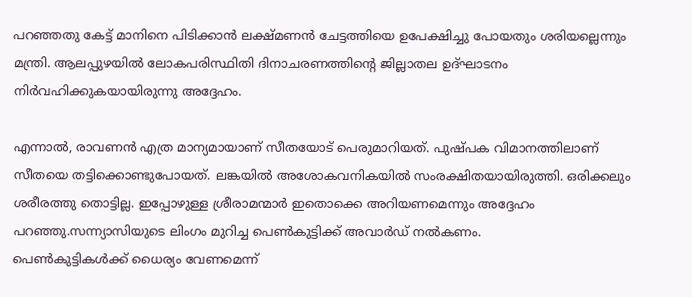പറഞ്ഞതു കേട്ട് മാനിനെ പിടിക്കാന്‍ ലക്ഷ്മണന്‍ ചേട്ടത്തിയെ ഉപേക്ഷിച്ചു പോയതും ശരിയല്ലെന്നും മന്ത്രി. ആലപ്പുഴയില്‍ ലോകപരിസ്ഥിതി ദിനാചരണത്തിന്റെ ജില്ലാതല ഉദ്ഘാടനം നിര്‍വഹിക്കുകയായിരുന്നു അദ്ദേഹം.

എന്നാല്‍, രാവണന്‍ എത്ര മാന്യമായാണ് സീതയോട് പെരുമാറിയത്. പുഷ്പക വിമാനത്തിലാണ് സീതയെ തട്ടിക്കൊണ്ടുപോയത്. ലങ്കയില്‍ അശോകവനികയില്‍ സംരക്ഷിതയായിരുത്തി. ഒരിക്കലും ശരീരത്തു തൊട്ടില്ല. ഇപ്പോഴുള്ള ശ്രീരാമന്മാര്‍ ഇതൊക്കെ അറിയണമെന്നും അദ്ദേഹം പറഞ്ഞു.സന്ന്യാസിയുടെ ലിംഗം മുറിച്ച പെണ്‍കുട്ടിക്ക് അവാര്‍ഡ് നല്‍കണം.
പെണ്‍കുട്ടികള്‍ക്ക് ധൈര്യം വേണമെന്ന്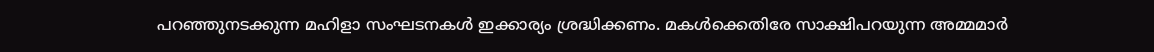പറഞ്ഞുനടക്കുന്ന മഹിളാ സംഘടനകള്‍ ഇക്കാര്യം ശ്രദ്ധിക്കണം. മകള്‍ക്കെതിരേ സാക്ഷിപറയുന്ന അമ്മമാര്‍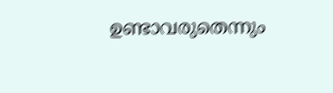ഉണ്ടാവരുതെന്നും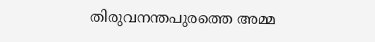തിരുവനന്തപുരത്തെ അമ്മ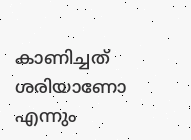കാണിച്ചത് ശരിയാണോ എന്നും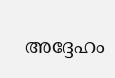അദ്ദേഹം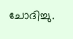ചോദിച്ചു.